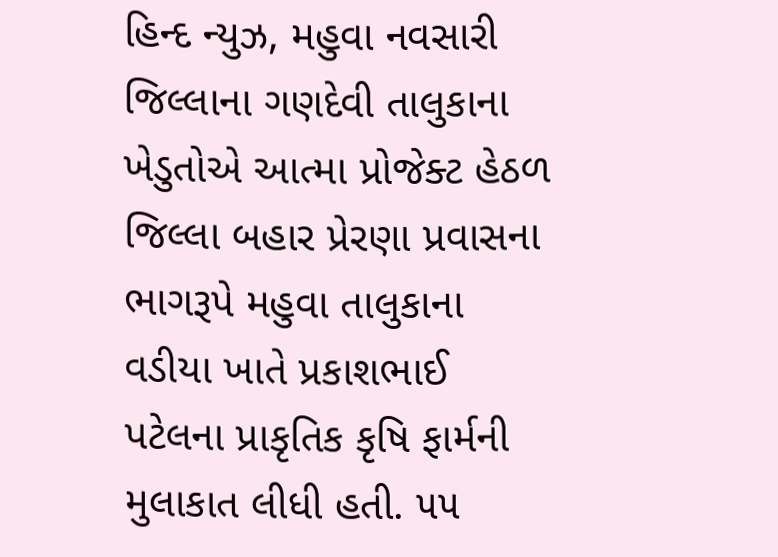હિન્દ ન્યુઝ, મહુવા નવસારી જિલ્લાના ગણદેવી તાલુકાના ખેડુતોએ આત્મા પ્રોજેક્ટ હેઠળ જિલ્લા બહાર પ્રેરણા પ્રવાસના ભાગરૂપે મહુવા તાલુકાના વડીયા ખાતે પ્રકાશભાઈ પટેલના પ્રાકૃતિક કૃષિ ફાર્મની મુલાકાત લીધી હતી. ૫૫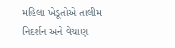મહિલા ખેડૂતોએ તાલીમ નિદર્શન અને વેચાણ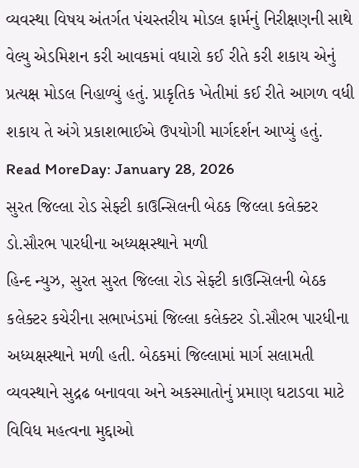વ્યવસ્થા વિષય અંતર્ગત પંચસ્તરીય મોડલ ફાર્મનું નિરીક્ષણની સાથે વેલ્યુ એડમિશન કરી આવકમાં વધારો કઈ રીતે કરી શકાય એનું પ્રત્યક્ષ મોડલ નિહાળ્યું હતું. પ્રાકૃતિક ખેતીમાં કઈ રીતે આગળ વધી શકાય તે અંગે પ્રકાશભાઈએ ઉપયોગી માર્ગદર્શન આપ્યું હતું.
Read MoreDay: January 28, 2026
સુરત જિલ્લા રોડ સેફ્ટી કાઉન્સિલની બેઠક જિલ્લા કલેક્ટર ડો.સૌરભ પારધીના અધ્યક્ષસ્થાને મળી
હિન્દ ન્યુઝ, સુરત સુરત જિલ્લા રોડ સેફ્ટી કાઉન્સિલની બેઠક કલેક્ટર કચેરીના સભાખંડમાં જિલ્લા કલેક્ટર ડો.સૌરભ પારધીના અધ્યક્ષસ્થાને મળી હતી. બેઠકમાં જિલ્લામાં માર્ગ સલામતી વ્યવસ્થાને સુદ્રઢ બનાવવા અને અકસ્માતોનું પ્રમાણ ઘટાડવા માટે વિવિધ મહત્વના મુદ્દાઓ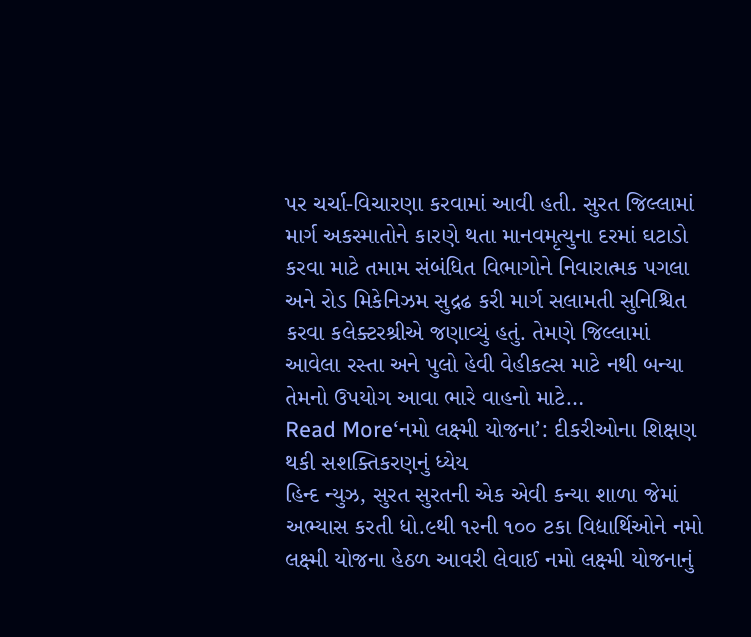પર ચર્ચા-વિચારણા કરવામાં આવી હતી. સુરત જિલ્લામાં માર્ગ અકસ્માતોને કારણે થતા માનવમૃત્યુના દરમાં ઘટાડો કરવા માટે તમામ સંબંધિત વિભાગોને નિવારાત્મક પગલા અને રોડ મિકેનિઝમ સુદ્રઢ કરી માર્ગ સલામતી સુનિશ્ચિત કરવા કલેક્ટરશ્રીએ જણાવ્યું હતું. તેમણે જિલ્લામાં આવેલા રસ્તા અને પુલો હેવી વેહીકલ્સ માટે નથી બન્યા તેમનો ઉપયોગ આવા ભારે વાહનો માટે…
Read More‘નમો લક્ષ્મી યોજના’: દીકરીઓના શિક્ષણ થકી સશક્તિકરણનું ધ્યેય
હિન્દ ન્યુઝ, સુરત સુરતની એક એવી કન્યા શાળા જેમાં અભ્યાસ કરતી ધો.૯થી ૧૨ની ૧૦૦ ટકા વિદ્યાર્થિઓને નમો લક્ષ્મી યોજના હેઠળ આવરી લેવાઈ નમો લક્ષ્મી યોજનાનું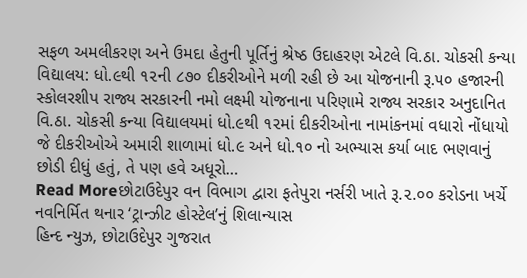સફળ અમલીકરણ અને ઉમદા હેતુની પૂર્તિનું શ્રેષ્ઠ ઉદાહરણ એટલે વિ.ઠા. ચોકસી કન્યા વિદ્યાલય: ધો.૯થી ૧૨ની ૮૭૦ દીકરીઓને મળી રહી છે આ યોજનાની રૂ.૫૦ હજારની સ્કોલરશીપ રાજ્ય સરકારની નમો લક્ષ્મી યોજનાના પરિણામે રાજ્ય સરકાર અનુદાનિત વિ.ઠા. ચોકસી કન્યા વિદ્યાલયમાં ધો.૯થી ૧૨માં દીકરીઓના નામાંકનમાં વધારો નોંધાયો જે દીકરીઓએ અમારી શાળામાં ધો.૯ અને ધો.૧૦ નો અભ્યાસ કર્યા બાદ ભણવાનું છોડી દીધું હતું, તે પણ હવે અધૂરો…
Read Moreછોટાઉદેપુર વન વિભાગ દ્વારા ફતેપુરા નર્સરી ખાતે રૂ.૨.૦૦ કરોડના ખર્ચે નવનિર્મિત થનાર ‘ટ્રાન્ઝીટ હોસ્ટેલ’નું શિલાન્યાસ
હિન્દ ન્યુઝ, છોટાઉદેપુર ગુજરાત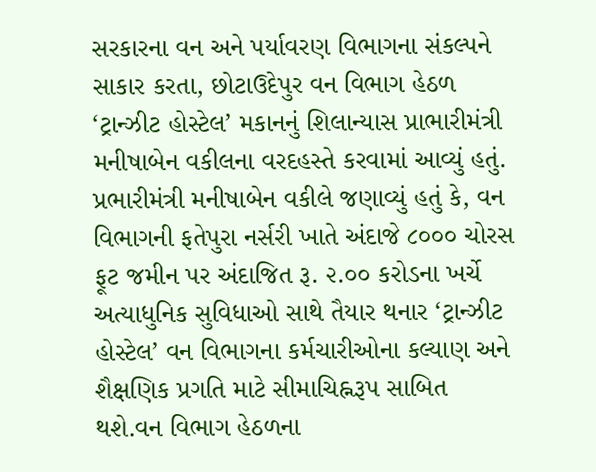સરકારના વન અને પર્યાવરણ વિભાગના સંકલ્પને સાકાર કરતા, છોટાઉદેપુર વન વિભાગ હેઠળ ‘ટ્રાન્ઝીટ હોસ્ટેલ’ મકાનનું શિલાન્યાસ પ્રાભારીમંત્રી મનીષાબેન વકીલના વરદહસ્તે કરવામાં આવ્યું હતું. પ્રભારીમંત્રી મનીષાબેન વકીલે જણાવ્યું હતું કે, વન વિભાગની ફતેપુરા નર્સરી ખાતે અંદાજે ૮૦૦૦ ચોરસ ફૂટ જમીન પર અંદાજિત રૂ. ૨.૦૦ કરોડના ખર્ચે અત્યાધુનિક સુવિધાઓ સાથે તૈયાર થનાર ‘ટ્રાન્ઝીટ હોસ્ટેલ’ વન વિભાગના કર્મચારીઓના કલ્યાણ અને શૈક્ષણિક પ્રગતિ માટે સીમાચિહ્નરૂપ સાબિત થશે.વન વિભાગ હેઠળના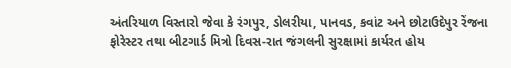અંતરિયાળ વિસ્તારો જેવા કે રંગપુર, ડોલરીયા, પાનવડ, કવાંટ અને છોટાઉદેપુર રેંજના ફોરેસ્ટર તથા બીટગાર્ડ મિત્રો દિવસ-રાત જંગલની સુરક્ષામાં કાર્યરત હોય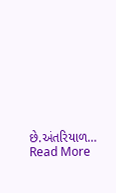છે.અંતરિયાળ…
Read More